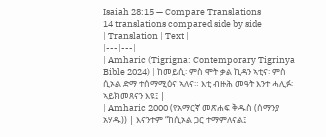Isaiah 28:15 — Compare Translations
14 translations compared side by side
| Translation | Text |
|---|---|
| Amharic (Tigrigna: Contemporary Tigrinya Bible 2024) | ከመይሲ፡ ምስ ሞት ቃል ኪዳን ኣቲና፡ ምስ ሲኦል ድማ ተሰማሚዕና ኣለና። እቲ ብዙሕ መዓት እንተ ሓሊፉ፡ ኣይክመጸናን እዩ፤ |
| Amharic 2000 (የአማርኛ መጽሐፍ ቅዱስ (ሰማንያ አሃዱ)) | እናንተም “ከሲኦል ጋር ተማምለናል፤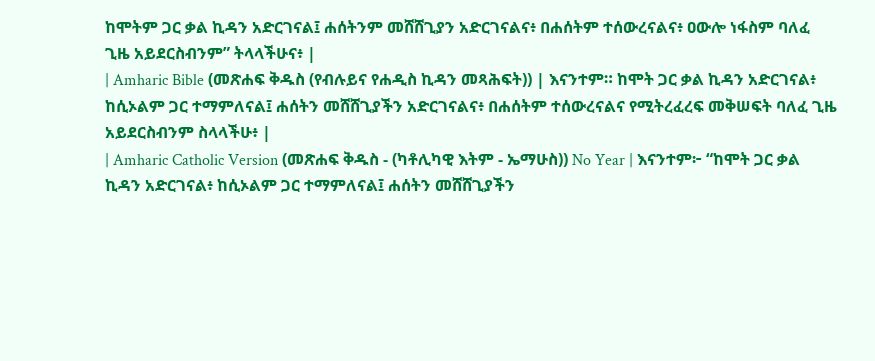ከሞትም ጋር ቃል ኪዳን አድርገናል፤ ሐሰትንም መሸሸጊያን አድርገናልና፥ በሐሰትም ተሰውረናልና፥ ዐውሎ ነፋስም ባለፈ ጊዜ አይደርስብንም” ትላላችሁና፥ |
| Amharic Bible (መጽሐፍ ቅዱስ (የብሉይና የሐዲስ ኪዳን መጻሕፍት)) | እናንተም። ከሞት ጋር ቃል ኪዳን አድርገናል፥ ከሲኦልም ጋር ተማምለናል፤ ሐሰትን መሸሸጊያችን አድርገናልና፥ በሐሰትም ተሰውረናልና የሚትረፈረፍ መቅሠፍት ባለፈ ጊዜ አይደርስብንም ስላላችሁ፥ |
| Amharic Catholic Version (መጽሐፍ ቅዱስ - (ካቶሊካዊ እትም - ኤማሁስ)) No Year | እናንተም፦ “ከሞት ጋር ቃል ኪዳን አድርገናል፥ ከሲኦልም ጋር ተማምለናል፤ ሐሰትን መሸሸጊያችን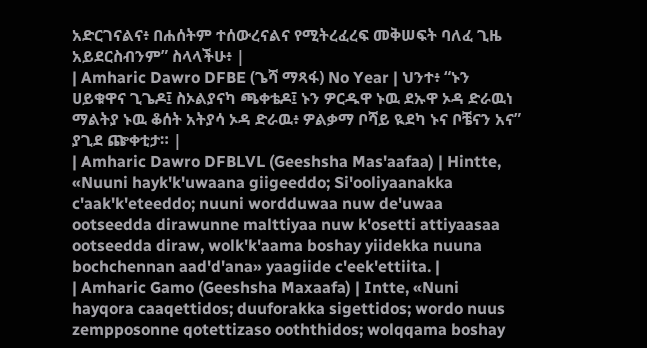አድርገናልና፥ በሐሰትም ተሰውረናልና የሚትረፈረፍ መቅሠፍት ባለፈ ጊዜ አይደርስብንም” ስላላችሁ፥ |
| Amharic Dawro DFBE (ጌሻ ማጻፋ) No Year | ህንተ፥ “ኑን ሀይቁዋና ጊጌዶ፤ ስኦልያናካ ጫቀቴዶ፤ ኑን ዎርዱዋ ኑዉ ደኡዋ ኦዳ ድራዉነ ማልትያ ኑዉ ቆሰት አትያሳ ኦዳ ድራዉ፥ ዎልቃማ ቦሻይ ዪደካ ኑና ቦቼናን አና” ያጊደ ጬቀቲታ። |
| Amharic Dawro DFBLVL (Geeshsha Mas'aafaa) | Hintte, «Nuuni hayk'k'uwaana giigeeddo; Si'ooliyaanakka c'aak'k'eteeddo; nuuni wordduwaa nuw de'uwaa ootseedda dirawunne malttiyaa nuw k'osetti attiyaasaa ootseedda diraw, wolk'k'aama boshay yiidekka nuuna bochchennan aad'd'ana» yaagiide c'eek'ettiita. |
| Amharic Gamo (Geeshsha Maxaafa) | Intte, «Nuni hayqora caaqettidos; duuforakka sigettidos; wordo nuus zempposonne qotettizaso ooththidos; wolqqama boshay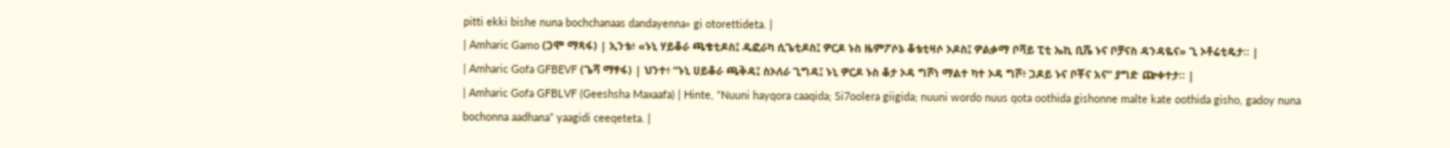pitti ekki bishe nuna bochchanaas dandayenna» gi otorettideta. |
| Amharic Gamo (ጋሞ ማጻፋ) | ኢንቴ፥ «ኑኒ ሃይቆራ ጫቄቲዶስ፤ ዱፎራካ ሲጌቲዶስ፤ ዎርዶ ኑስ ዜምፖሶኔ ቆቴቲዛሶ ኦዶስ፤ ዎልቃማ ቦሻይ ፒቲ ኤኪ ቢሼ ኑና ቦቻናስ ዳንዳዬና» ጊ ኦቶሬቲዴታ። |
| Amharic Gofa GFBEVF (ጌሻ ማፃፋ) | ህንተ፥ “ኑኒ ሀይቆራ ጫቅዳ፤ ስኦለራ ጊግዳ፤ ኑኒ ዎርዶ ኑስ ቆታ ኦዳ ግሾነ ማልተ ካተ ኦዳ ግሾ፥ ጋዶይ ኑና ቦቾና አና” ያግድ ጬቀተታ። |
| Amharic Gofa GFBLVF (Geeshsha Maxaafa) | Hinte, “Nuuni hayqora caaqida; Si7oolera giigida; nuuni wordo nuus qota oothida gishonne malte kate oothida gisho, gadoy nuna bochonna aadhana” yaagidi ceeqeteta. |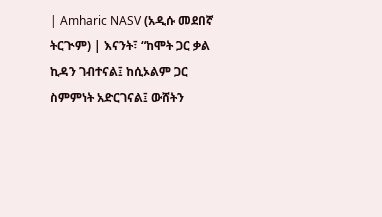| Amharic NASV (አዲሱ መደበኛ ትርጒም) | እናንት፣ “ከሞት ጋር ቃል ኪዳን ገብተናል፤ ከሲኦልም ጋር ስምምነት አድርገናል፤ ውሸትን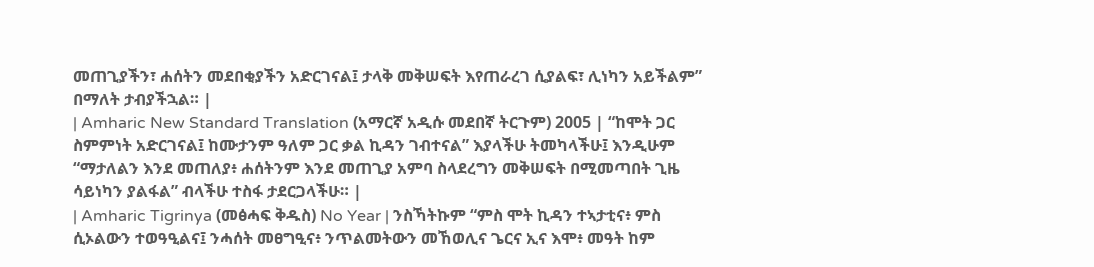መጠጊያችን፣ ሐሰትን መደበቂያችን አድርገናል፤ ታላቅ መቅሠፍት እየጠራረገ ሲያልፍ፣ ሊነካን አይችልም” በማለት ታብያችኋል። |
| Amharic New Standard Translation (አማርኛ አዲሱ መደበኛ ትርጉም) 2005 | “ከሞት ጋር ስምምነት አድርገናል፤ ከሙታንም ዓለም ጋር ቃል ኪዳን ገብተናል” እያላችሁ ትመካላችሁ፤ እንዲሁም “ማታለልን እንደ መጠለያ፥ ሐሰትንም እንደ መጠጊያ አምባ ስላደረግን መቅሠፍት በሚመጣበት ጊዜ ሳይነካን ያልፋል” ብላችሁ ተስፋ ታደርጋላችሁ። |
| Amharic Tigrinya (መፅሓፍ ቅዱስ) No Year | ንስኻትኩም “ምስ ሞት ኪዳን ተኣታቲና፥ ምስ ሲኦልውን ተወዓዒልና፤ ንሓሰት መፀግዒና፥ ንጥልመትውን መኸወሊና ጌርና ኢና እሞ፥ መዓት ከም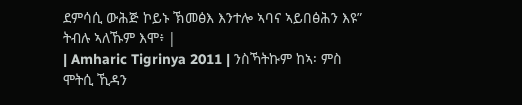ደምሳሲ ውሕጅ ኮይኑ ኽመፅእ እንተሎ ኣባና ኣይበፅሕን እዩ” ትብሉ ኣለኹም እሞ፥ |
| Amharic Tigrinya 2011 | ንስኻትኩም ከኣ፡ ምስ ሞትሲ ኺዳን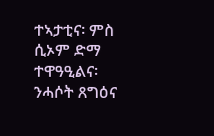ተኣታቲና፡ ምስ ሲኦም ድማ ተዋዓዒልና፡ ንሓሶት ጸግዕና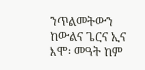ንጥልመትውን ከውልና ጌርና ኢና እሞ፡ መዓት ከም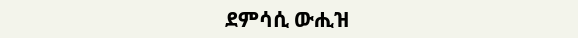ደምሳሲ ውሒዝ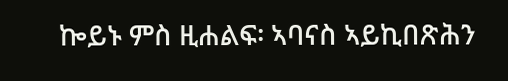ኰይኑ ምስ ዚሐልፍ፡ ኣባናስ ኣይኪበጽሕን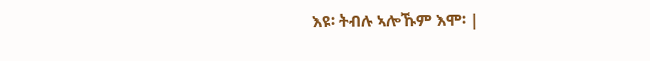እዩ፡ ትብሉ ኣሎኹም እሞ፡ |